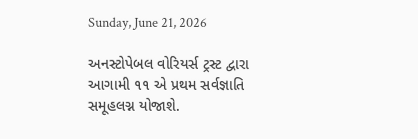Sunday, June 21, 2026

અનસ્ટોપેબલ વોરિયર્સ ટ્રસ્ટ દ્વારા આગામી ૧૧ એ પ્રથમ સર્વજ્ઞાતિ સમૂહલગ્ન યોજાશે.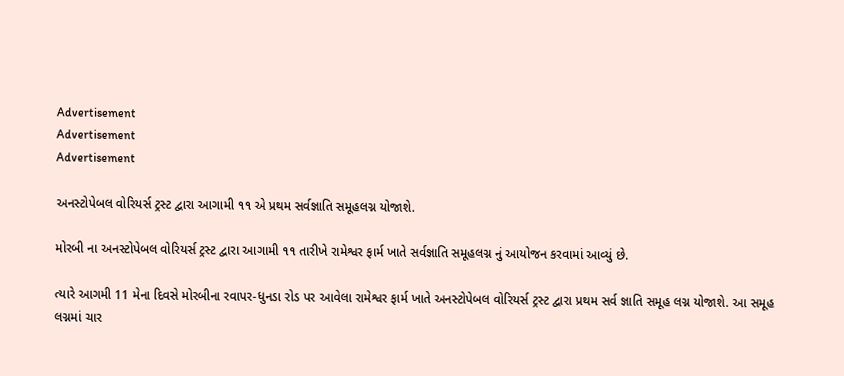Advertisement
Advertisement
Advertisement

અનસ્ટોપેબલ વોરિયર્સ ટ્રસ્ટ દ્વારા આગામી ૧૧ એ પ્રથમ સર્વજ્ઞાતિ સમૂહલગ્ન યોજાશે.

મોરબી ના અનસ્ટોપેબલ વોરિયર્સ ટ્રસ્ટ દ્વારા આગામી ૧૧ તારીખે રામેશ્વર ફાર્મ ખાતે સર્વજ્ઞાતિ સમૂહલગ્ન નું આયોજન કરવામાં આવ્યું છે.

ત્યારે આગમી 11 મેના દિવસે મોરબીના રવાપર-ધુનડા રોડ પર આવેલા રામેશ્વર ફાર્મ ખાતે અનસ્ટોપેબલ વોરિયર્સ ટ્રસ્ટ દ્વારા પ્રથમ સર્વ જ્ઞાતિ સમૂહ લગ્ન યોજાશે. આ સમૂહ લગ્નમાં ચાર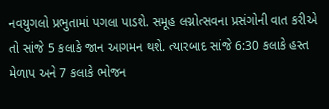નવયુગલો પ્રભુતામાં પગલા પાડશે. સમૂહ લગ્નોત્સવના પ્રસંગોની વાત કરીએ તો સાંજે 5 કલાકે જાન આગમન થશે. ત્યારબાદ સાંજે 6:30 કલાકે હસ્ત મેળાપ અને 7 કલાકે ભોજન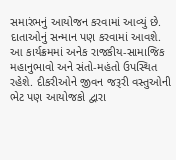સમારંભનું આયોજન કરવામાં આવ્યું છે. દાતાઓનું સન્માન પણ કરવામાં આવશે. આ કાર્યક્રમમાં અનેક રાજકીય-સામાજિક મહાનુભાવો અને સંતો-મહંતો ઉપસ્થિત રહેશે. દીકરીઓને જીવન જરૂરી વસ્તુઓની ભેટ પણ આયોજકો દ્વારા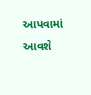આપવામાં આવશે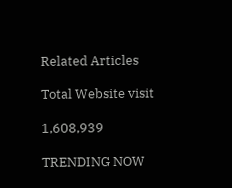Related Articles

Total Website visit

1,608,939

TRENDING NOW